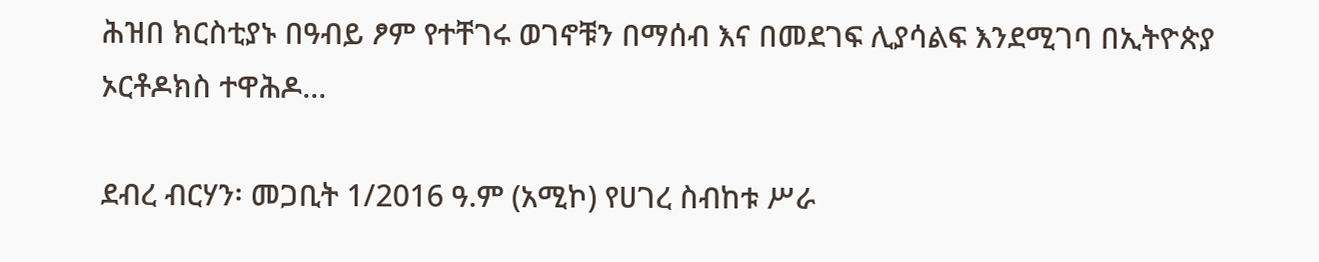ሕዝበ ክርስቲያኑ በዓብይ ፆም የተቸገሩ ወገኖቹን በማሰብ እና በመደገፍ ሊያሳልፍ እንደሚገባ በኢትዮጵያ ኦርቶዶክስ ተዋሕዶ...

ደብረ ብርሃን፡ መጋቢት 1/2016 ዓ.ም (አሚኮ) የሀገረ ስብከቱ ሥራ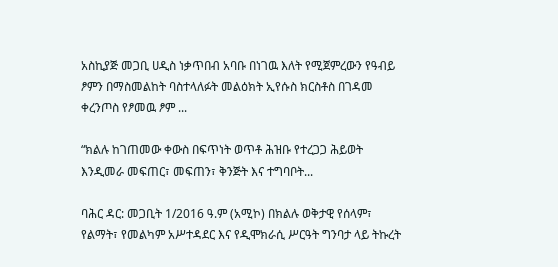አስኪያጅ መጋቢ ሀዲስ ነቃጥበብ አባቡ በነገዉ እለት የሚጀምረውን የዓብይ ፆምን በማስመልከት ባስተላለፉት መልዕክት ኢየሱስ ክርስቶስ በገዳመ ቀረንጦስ የፆመዉ ፆም ...

“ክልሉ ከገጠመው ቀውስ በፍጥነት ወጥቶ ሕዝቡ የተረጋጋ ሕይወት እንዲመራ መፍጠር፣ መፍጠን፣ ቅንጅት እና ተግባቦት...

ባሕር ዳር: መጋቢት 1/2016 ዓ.ም (አሚኮ) በክልሉ ወቅታዊ የሰላም፣ የልማት፣ የመልካም አሥተዳደር እና የዲሞክራሲ ሥርዓት ግንባታ ላይ ትኩረት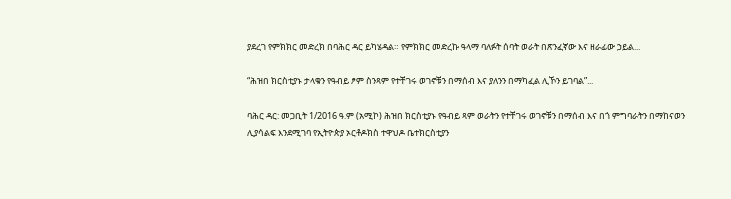ያደረገ የምክክር መድረክ በባሕር ዳር ይካሄዳል። የምክክር መድረኩ ዓላማ ባለፉት ሰባት ወራት በጽንፈኛው እና ዘራፊው ኃይል...

“ሕዝበ ክርስቲያኑ ታላቁን የዓብይ ፆም ስንጻም የተቸገሩ ወገኖቹን በማሰብ እና ያለንን በማካፈል ሊኾን ይገባል”...

ባሕር ዳር: መጋቢት 1/2016 ዓ.ም (አሚኮ) ሕዝበ ክርስቲያኑ የዓብይ ጻም ወራትን የተቸገሩ ወገኖቹን በማሰብ እና በጎ ምግባራትን በማከናወን ሊያሳልፍ እንደሚገባ የኢትዮጵያ ኦርቶዶክስ ተዋህዶ ቤተክርስቲያን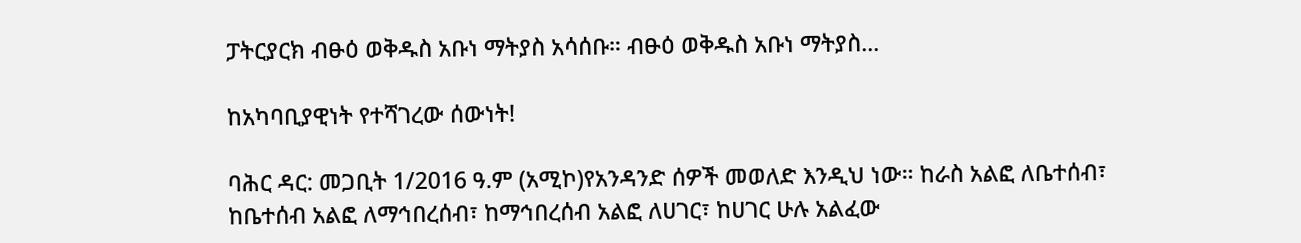ፓትርያርክ ብፁዕ ወቅዱስ አቡነ ማትያስ አሳሰቡ። ብፁዕ ወቅዱስ አቡነ ማትያስ...

ከአካባቢያዊነት የተሻገረው ሰውነት!

ባሕር ዳር: መጋቢት 1/2016 ዓ.ም (አሚኮ)የአንዳንድ ሰዎች መወለድ እንዲህ ነው። ከራስ አልፎ ለቤተሰብ፣ ከቤተሰብ አልፎ ለማኅበረሰብ፣ ከማኅበረሰብ አልፎ ለሀገር፣ ከሀገር ሁሉ አልፈው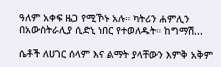ዓለም አቀፍ ዜጋ የሚኾኑ አሉ። ካትሪን ሐምሊን በአውስትራሊያ ሲድኒ ነበር የተወለዱት። ከግማሽ...

ሴቶች ለሀገር ሰላም እና ልማት ያላቸውን እምቅ አቅም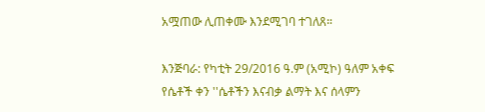አሟጠው ሊጠቀሙ እንደሚገባ ተገለጸ።

እንጅባራ: የካቲት 29/2016 ዓ.ም (አሚኮ) ዓለም አቀፍ የሴቶች ቀን ''ሴቶችን እናብቃ ልማት እና ሰላምን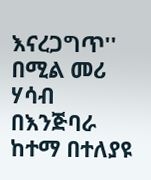እናረጋግጥ'' በሚል መሪ ሃሳብ በእንጅባራ ከተማ በተለያዩ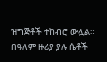ዝግጅቶች ተከብሮ ውሏል። በዓለም ዙሪያ ያሉ ሴቶች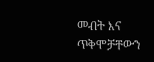መብት እና ጥቅሞቻቸውን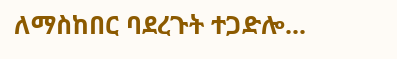ለማስከበር ባደረጉት ተጋድሎ...